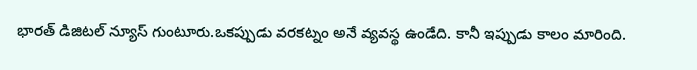భారత్ డిజిటల్ న్యూస్ గుంటూరు.ఒకప్పుడు వరకట్నం అనే వ్యవస్థ ఉండేది. కానీ ఇప్పుడు కాలం మారింది.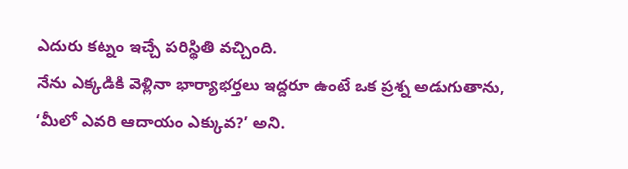ఎదురు కట్నం ఇచ్చే పరిస్థితి వచ్చింది.
నేను ఎక్కడికి వెళ్లినా భార్యాభర్తలు ఇద్దరూ ఉంటే ఒక ప్రశ్న అడుగుతాను, ‘మీలో ఎవరి ఆదాయం ఎక్కువ?’ అని.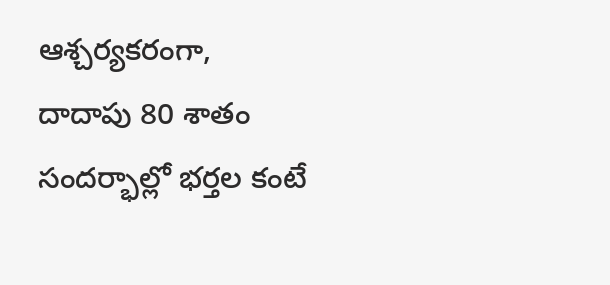ఆశ్చర్యకరంగా, దాదాపు 80 శాతం సందర్భాల్లో భర్తల కంటే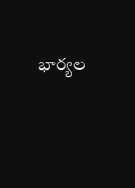భార్యల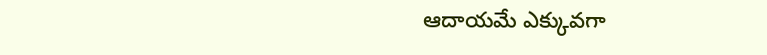ఆదాయమే ఎక్కువగా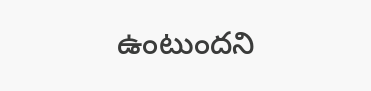ఉంటుందని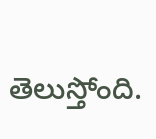తెలుస్తోంది.